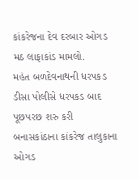કાંકરેજના દેવ દરબાર ઓગડ મઠ લાફાકાંડ મામલો.
મહંત બળદેવનાથની ધરપકડ
ડીસા પોલીસે ધરપકડ બાદ પૂછપરછ શરુ કરી
બનાસકાંઠાના કાંકરેજ તાલુકાના ઓગડ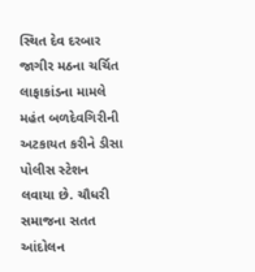સ્થિત દેવ દરબાર જાગીર મઠના ચર્ચિત લાફાકાંડના મામલે મહંત બળદેવગિરીની અટકાયત કરીને ડીસા પોલીસ સ્ટેશન લવાયા છે. ચૌધરી સમાજના સતત આંદોલન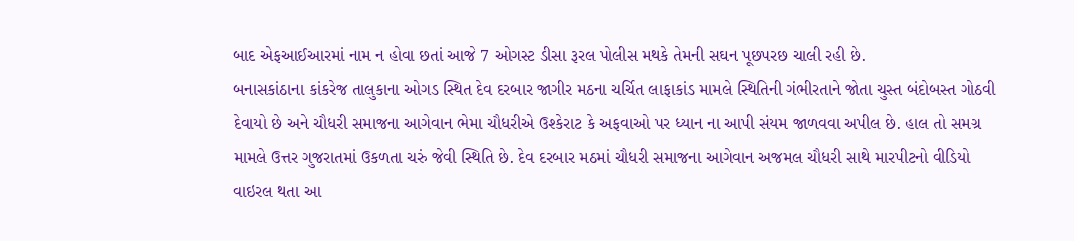બાદ એફઆઈઆરમાં નામ ન હોવા છતાં આજે 7 ઓગસ્ટ ડીસા રૂરલ પોલીસ મથકે તેમની સઘન પૂછપરછ ચાલી રહી છે.
બનાસકાંઠાના કાંકરેજ તાલુકાના ઓગડ સ્થિત દેવ દરબાર જાગીર મઠના ચર્ચિત લાફાકાંડ મામલે સ્થિતિની ગંભીરતાને જોતા ચુસ્ત બંદોબસ્ત ગોઠવી દેવાયો છે અને ચૌધરી સમાજના આગેવાન ભેમા ચૌધરીએ ઉશ્કેરાટ કે અફવાઓ પર ધ્યાન ના આપી સંયમ જાળવવા અપીલ છે. હાલ તો સમગ્ર મામલે ઉત્તર ગુજરાતમાં ઉકળતા ચરું જેવી સ્થિતિ છે. દેવ દરબાર મઠમાં ચૌધરી સમાજના આગેવાન અજમલ ચૌધરી સાથે મારપીટનો વીડિયો વાઇરલ થતા આ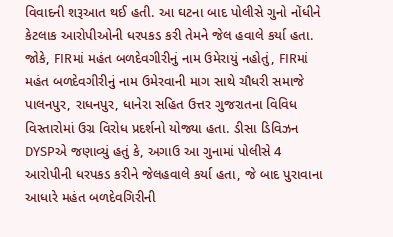વિવાદની શરૂઆત થઈ હતી. આ ઘટના બાદ પોલીસે ગુનો નોંધીને કેટલાક આરોપીઓની ધરપકડ કરી તેમને જેલ હવાલે કર્યા હતા. જોકે, FIRમાં મહંત બળદેવગીરીનું નામ ઉમેરાયું નહોતું, FIRમાં મહંત બળદેવગીરીનું નામ ઉમેરવાની માગ સાથે ચૌધરી સમાજે પાલનપુર, રાધનપુર, ધાનેરા સહિત ઉત્તર ગુજરાતના વિવિધ વિસ્તારોમાં ઉગ્ર વિરોધ પ્રદર્શનો યોજ્યા હતા. ડીસા ડિવિઝન DYSPએ જણાવ્યું હતું કે, અગાઉ આ ગુનામાં પોલીસે 4 આરોપીની ધરપકડ કરીને જેલહવાલે કર્યા હતા, જે બાદ પુરાવાના આધારે મહંત બળદેવગિરીની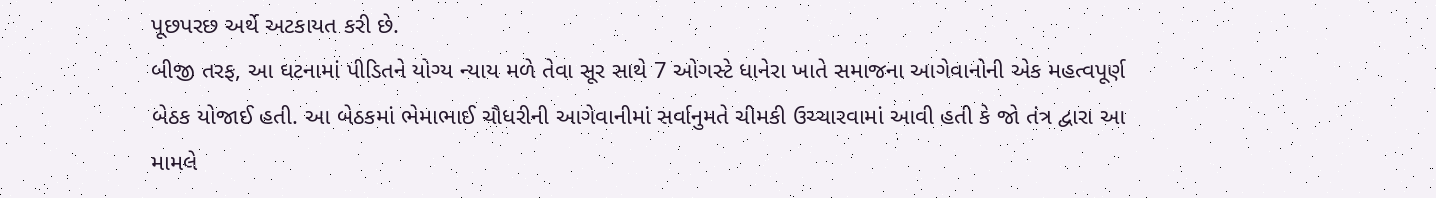પૂછપરછ અર્થે અટકાયત કરી છે.
બીજી તરફ, આ ઘટનામાં પીડિતને યોગ્ય ન્યાય મળે તેવા સૂર સાથે 7 ઓગસ્ટે ધાનેરા ખાતે સમાજના આગેવાનોની એક મહત્વપૂર્ણ બેઠક યોજાઈ હતી. આ બેઠકમાં ભેમાભાઈ ચૌધરીની આગેવાનીમાં સર્વાનુમતે ચીમકી ઉચ્ચારવામાં આવી હતી કે જો તંત્ર દ્વારા આ મામલે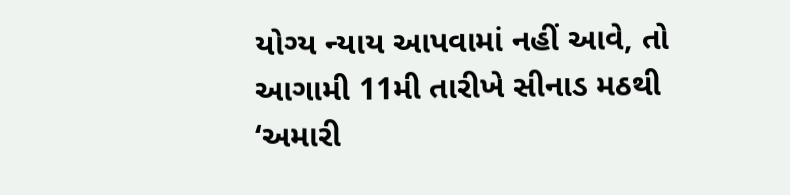યોગ્ય ન્યાય આપવામાં નહીં આવે, તો આગામી 11મી તારીખે સીનાડ મઠથી ‘અમારી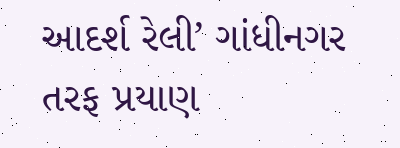આદર્શ રેલી’ ગાંધીનગર તરફ પ્રયાણ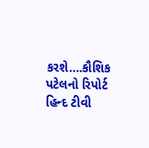કરશે….કૌશિક પટેલનો રિપોર્ટ હિન્દ ટીવી